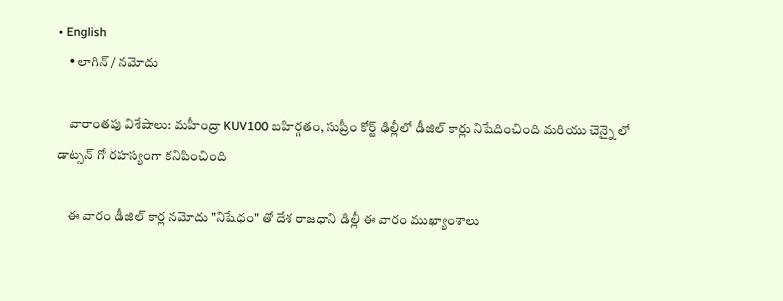• English
    • లాగిన్ / నమోదు

    వారాంతపు విశేషాలు: మహీంద్రా KUV100 బహిర్గతం, సుప్రీం కోర్ట్ ఢిల్లీలో డీజిల్ కార్లు నిషేదించింది మరియు చెన్నై లో డాట్సన్ గో రహస్యంగా కనిపించింది

    ఈ వారం డీజిల్ కార్ల నమోదు "నిషేధం" తో దేశ రాజధాని డిల్లీ ఈ వారం ముఖ్యాంశాలు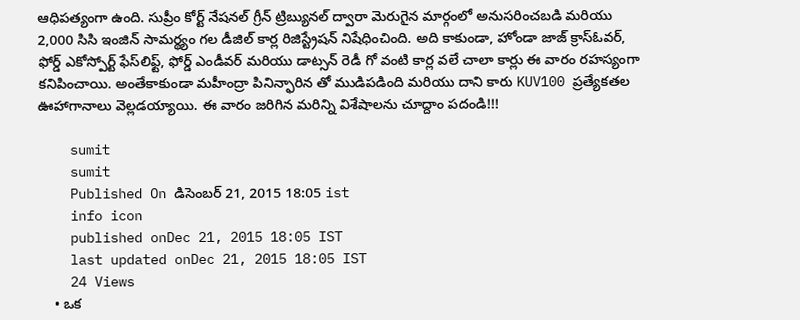ఆధిపత్యంగా ఉంది. సుప్రీం కోర్ట్ నేషనల్ గ్రీన్ ట్రిబ్యునల్ ద్వారా మెరుగైన మార్గంలో అనుసరించబడి మరియు 2,000 సిసి ఇంజిన్ సామర్థ్యం గల డీజిల్ కార్ల రిజిస్ట్రేషన్ నిషేధించింది. అది కాకుండా, హోండా జాజ్ క్రాస్ఓవర్, ఫోర్డ్ ఎకోస్పోర్ట్ ఫేస్‌లిఫ్ట్, ఫోర్డ్ ఎండీవర్ మరియు డాట్సన్ రెడీ గో వంటి కార్ల వలే చాలా కార్లు ఈ వారం రహస్యంగా కనిపించాయి. అంతేకాకుండా మహీంద్రా పినిన్ఫారిన తో ముడిపడింది మరియు దాని కారు KUV100 ప్రత్యేకతల ఊహాగానాలు వెల్లడయ్యాయి. ఈ వారం జరిగిన మరిన్ని విశేషాలను చూద్దాం పదండి!!!

    sumit
    sumit
    Published On డిసెంబర్ 21, 2015 18:05 ist
    info icon
    published onDec 21, 2015 18:05 IST
    last updated onDec 21, 2015 18:05 IST
    24 Views
    • ఒక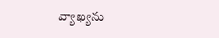వ్యాఖ్యను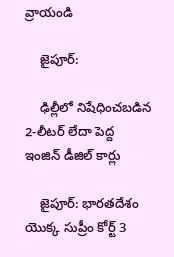వ్రాయండి

    జైపూర్:

    ఢిల్లీలో నిషేధించబడిన 2-లీటర్ లేదా పెద్ద ఇంజిన్ డీజిల్ కార్లు

    జైపూర్: భారతదేశం యొక్క సుప్రీం కోర్ట్ 3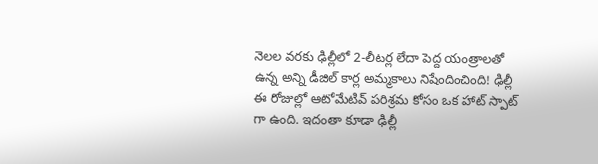నెలల వరకు ఢిల్లీలో 2-లీటర్ల లేదా పెద్ద యంత్రాలతో ఉన్న అన్ని డీజిల్ కార్ల అమ్మకాలు నిషేందించింది! ఢిల్లీ ఈ రోజుల్లో ఆటోమేటివ్ పరిశ్రమ కోసం ఒక హాట్ స్పాట్ గా ఉంది. ఇదంతా కూడా ఢిల్లీ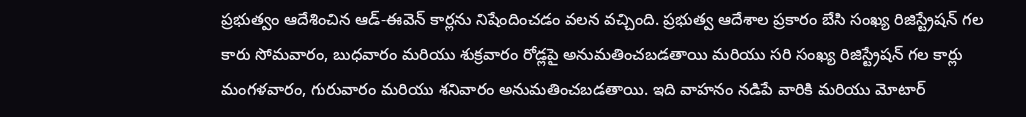ప్రభుత్వం ఆదేశించిన ఆడ్-ఈవెన్ కార్లను నిషేందించడం వలన వచ్చింది. ప్రభుత్వ ఆదేశాల ప్రకారం బేసి సంఖ్య రిజిస్ట్రేషన్ గల కారు సోమవారం, బుధవారం మరియు శుక్రవారం రోడ్లపై అనుమతించబడతాయి మరియు సరి సంఖ్య రిజిస్ట్రేషన్ గల కార్లు మంగళవారం, గురువారం మరియు శనివారం అనుమతించబడతాయి. ఇది వాహనం నడిపే వారికి మరియు మోటార్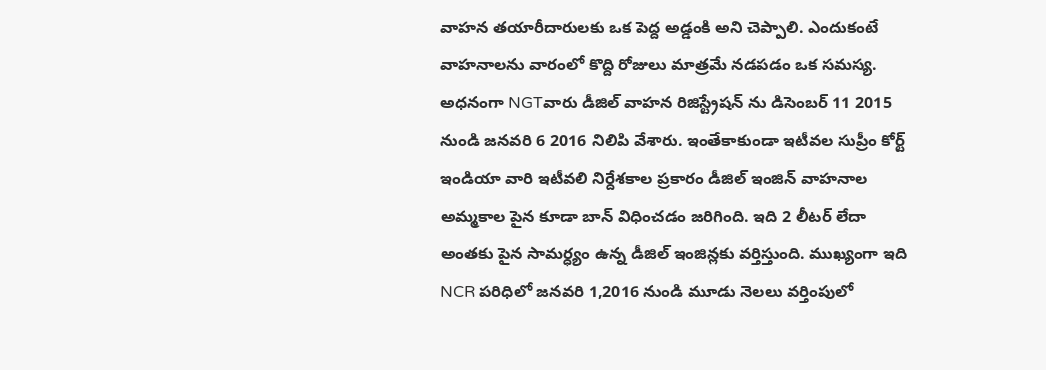వాహన తయారీదారులకు ఒక పెద్ద అడ్డంకి అని చెప్పాలి. ఎందుకంటే వాహనాలను వారంలో కొద్ది రోజులు మాత్రమే నడపడం ఒక సమస్య. అధనంగా NGTవారు డీజిల్ వాహన రిజిస్ట్రేషన్ ను డిసెంబర్ 11 2015 నుండి జనవరి 6 2016 నిలిపి వేశారు. ఇంతేకాకుండా ఇటీవల సుప్రీం కోర్ట్ ఇండియా వారి ఇటీవలి నిర్దేశకాల ప్రకారం డీజిల్ ఇంజిన్ వాహనాల అమ్మకాల పైన కూడా బాన్ విధించడం జరిగింది. ఇది 2 లీటర్ లేదా అంతకు పైన సామర్ధ్యం ఉన్న డీజిల్ ఇంజిన్లకు వర్తిస్తుంది. ముఖ్యంగా ఇది NCR పరిధిలో జనవరి 1,2016 నుండి మూడు నెలలు వర్తింపులో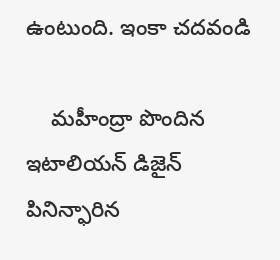ఉంటుంది. ఇంకా చదవండి

    మహీంద్రా పొందిన ఇటాలియన్ డిజైన్ పినిన్ఫారిన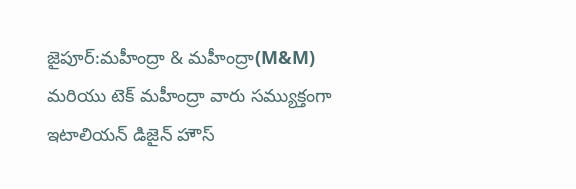జైపూర్:మహీంద్రా & మహీంద్రా(M&M) మరియు టెక్ మహీంద్రా వారు సమ్యుక్తంగా ఇటాలియన్ డిజైన్ హౌస్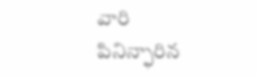వారి పినిన్ఫారిన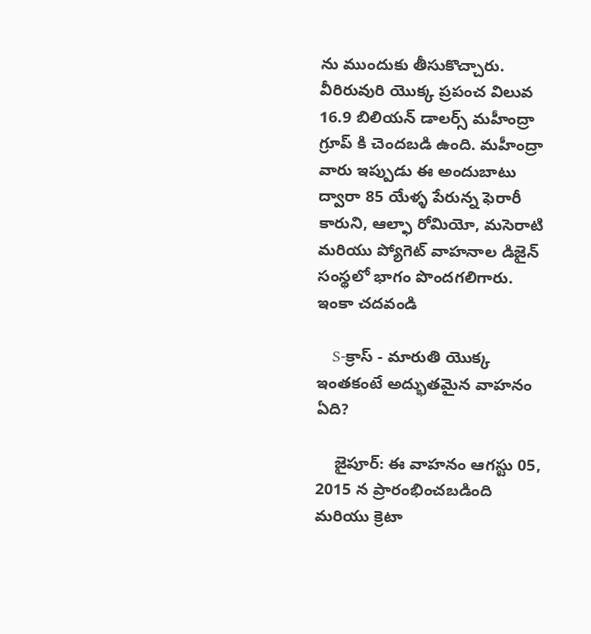ను ముందుకు తీసుకొచ్చారు. వీరిరువురి యొక్క ప్రపంచ విలువ 16.9 బిలియన్ డాలర్స్ మహీంద్రా గ్రూప్ కి చెందబడి ఉంది. మహీంద్రా వారు ఇప్పుడు ఈ అందుబాటు ద్వారా 85 యేళ్ళ పేరున్న ఫెరారీ కారుని, ఆల్ఫా రోమియో, మసెరాటి మరియు ప్యోగెట్ వాహనాల డిజైన్ సంస్థలో భాగం పొందగలిగారు. ఇంకా చదవండి

    S-క్రాస్ - మారుతి యొక్క ఇంతకంటే అద్భుతమైన వాహనం ఏది?

    జైపూర్: ఈ వాహనం ఆగస్టు 05, 2015 న ప్రారంభించబడింది మరియు క్రెటా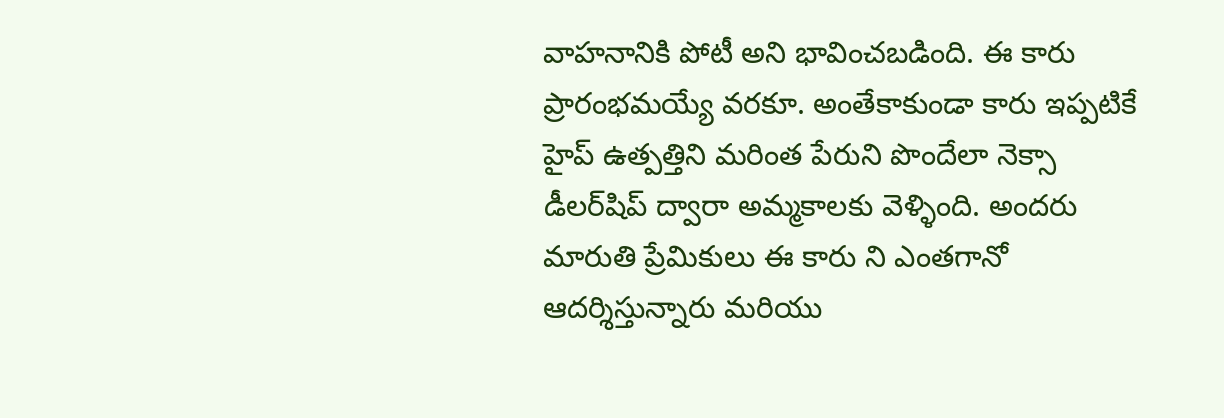వాహనానికి పోటీ అని భావించబడింది. ఈ కారు ప్రారంభమయ్యే వరకూ. అంతేకాకుండా కారు ఇప్పటికే హైప్ ఉత్పత్తిని మరింత పేరుని పొందేలా నెక్సా డీలర్‌షిప్ ద్వారా అమ్మకాలకు వెళ్ళింది. అందరు మారుతి ప్రేమికులు ఈ కారు ని ఎంతగానో ఆదర్శిస్తున్నారు మరియు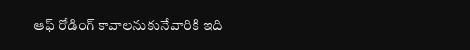ఆఫ్ రోడింగ్ కావాలనుకునేవారికి ఇది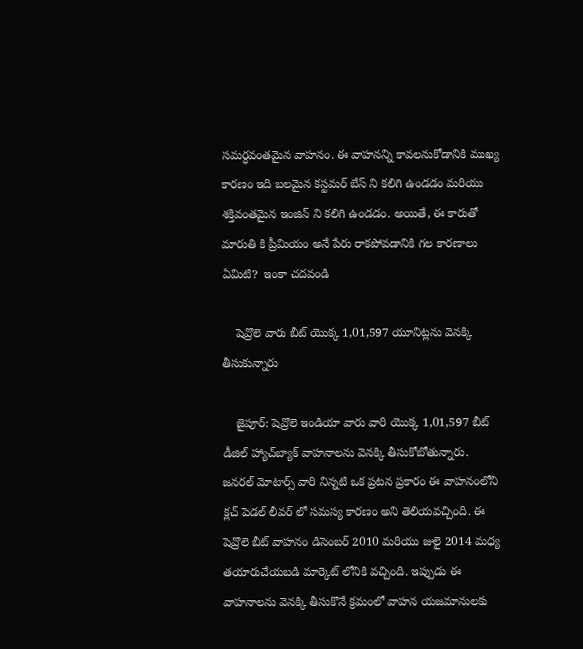సమర్ధవంతమైన వాహనం. ఈ వాహనన్ని కావలనుకోడానికి ముఖ్య కారణం ఇది బలమైన కస్టమర్ బేస్ ని కలిగి ఉండడం మరియు శక్తివంతమైన ఇంజిన్ ని కలిగి ఉండడం. అయితే, ఈ కారుతో మారుతి కి ప్రీమియం అనే పేరు రాకపోవడానికి గల కారణాలు ఏమిటి?  ఇంకా చదవండి

    షెవ్రొలె వారు బీట్ యొక్క 1,01,597 యూనిట్లను వెనక్కి తీసుకున్నారు

    జైపూర్: షెవ్రొలె ఇండియా వారు వారి యొక్క 1,01,597 బీట్ డీజిల్ హ్యాచ్‌బ్యాక్ వాహనాలను వెనక్కి తీసుకోబోతున్నారు. జనరల్ మోటార్స్ వారి నిన్నటి ఒక ప్రటన ప్రకారం ఈ వాహనంలోని క్లచ్ పెడల్ లీవర్ లో సమస్య కారణం అని తెలియవచ్చింది. ఈ షెవ్రొలె బీట్ వాహనం డిసెంబర్ 2010 మరియు జులై 2014 మధ్య తయారుచేయబడి మార్కెట్ లోనికి వచ్చింది. ఇప్పుడు ఈ వాహనాలను వెనక్కి తీసుకొనే క్రమంలో వాహన యజమానులకు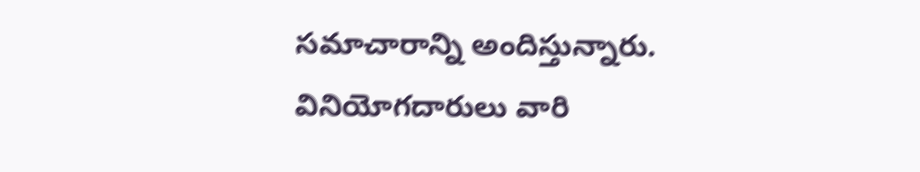సమాచారాన్ని అందిస్తున్నారు. వినియోగదారులు వారి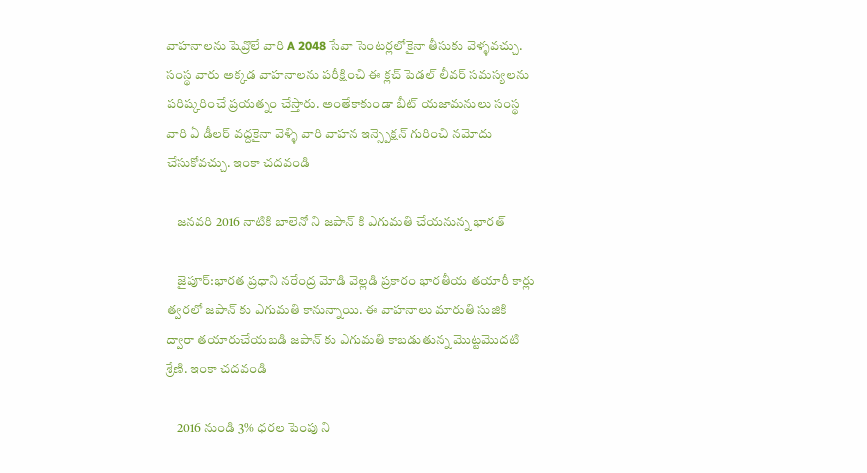వాహనాలను షెవ్రొలే వారి A 2048 సేవా సెంటర్లలోకైనా తీసుకు వెళ్ళవచ్చు. సంస్థ వారు అక్కడ వాహనాలను పరీక్షించి ఈ క్లచ్ పెడల్ లీవర్ సమస్యలను పరిష్కరించే ప్రయత్నం చేస్తారు. అంతేకాకుండా బీట్ యజామనులు సంస్థ వారి ఏ డీలర్ వద్దకైనా వెళ్ళి వారి వాహన ఇన్స్పెక్షన్ గురించి నమోదు చేసుకోవచ్చు. ఇంకా చదవండి

    జనవరి 2016 నాటికి బాలెనో ని జపాన్ కి ఎగుమతి చేయనున్న భారత్

    జైపూర్:భారత ప్రధాని నరేంద్ర మోడి వెల్లడి ప్రకారం భారతీయ తయారీ కార్లు త్వరలో జపాన్ కు ఎగుమతి కానున్నాయి. ఈ వాహనాలు మారుతి సుజికి ద్వారా తయారుచేయబడి జపాన్ కు ఎగుమతి కాబడుతున్న మొట్టమొదటి శ్రేణి. ఇంకా చదవండి

    2016 నుండి 3% ధరల పెంపు ని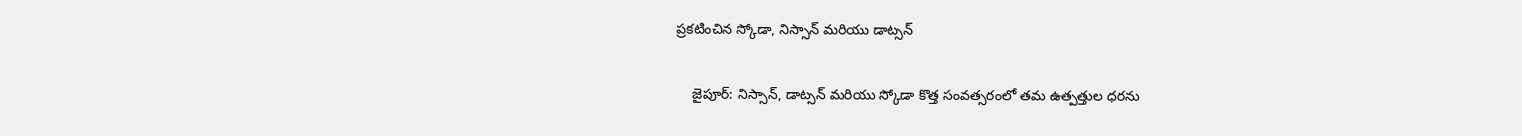ప్రకటించిన స్కోడా, నిస్సాన్ మరియు డాట్సన్

    జైపూర్: నిస్సాన్, డాట్సన్ మరియు స్కోడా కొత్త సంవత్సరంలో తమ ఉత్పత్తుల ధరను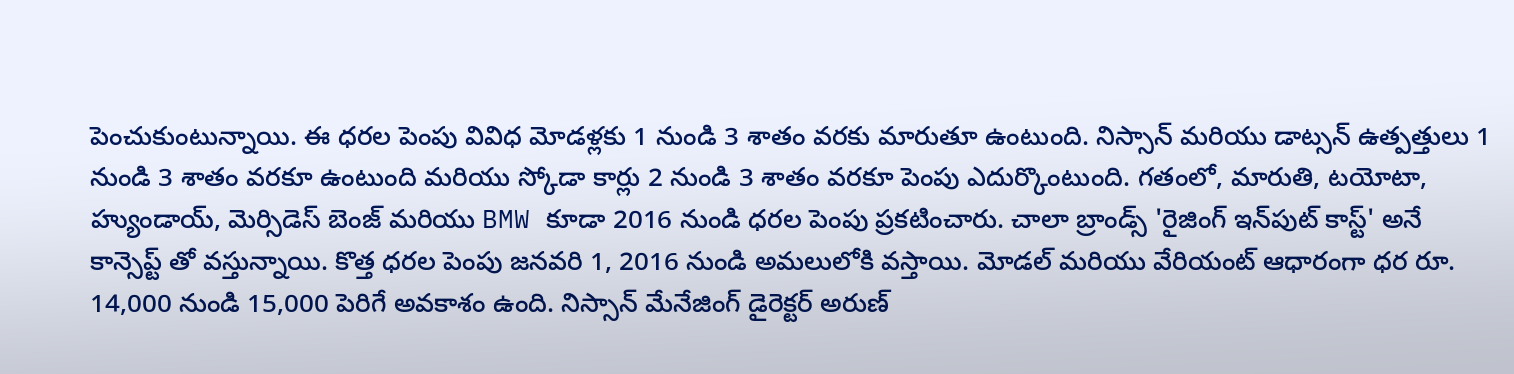పెంచుకుంటున్నాయి. ఈ ధరల పెంపు వివిధ మోడళ్లకు 1 నుండి 3 శాతం వరకు మారుతూ ఉంటుంది. నిస్సాన్ మరియు డాట్సన్ ఉత్పత్తులు 1 నుండి 3 శాతం వరకూ ఉంటుంది మరియు స్కోడా కార్లు 2 నుండి 3 శాతం వరకూ పెంపు ఎదుర్కొంటుంది. గతంలో, మారుతి, టయోటా, హ్యుండాయ్, మెర్సిడెస్ బెంజ్ మరియు BMW కూడా 2016 నుండి ధరల పెంపు ప్రకటించారు. చాలా బ్రాండ్స్ 'రైజింగ్ ఇన్‌పుట్ కాస్ట్' అనే కాన్సెప్ట్ తో వస్తున్నాయి. కొత్త ధరల పెంపు జనవరి 1, 2016 నుండి అమలులోకి వస్తాయి. మోడల్ మరియు వేరియంట్ ఆధారంగా ధర రూ. 14,000 నుండి 15,000 పెరిగే అవకాశం ఉంది. నిస్సాన్ మేనేజింగ్ డైరెక్టర్ అరుణ్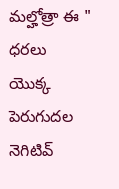మల్హోత్రా ఈ " ధరలు యొక్క పెరుగుదల నెగిటివ్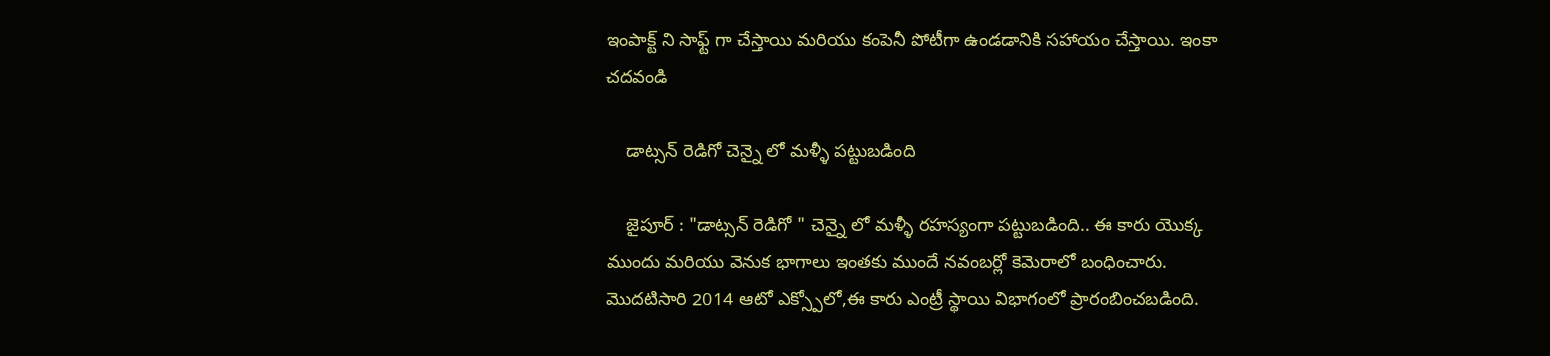ఇంపాక్ట్ ని సాఫ్ట్ గా చేస్తాయి మరియు కంపెనీ పోటీగా ఉండడానికి సహాయం చేస్తాయి. ఇంకా చదవండి

    డాట్సన్ రెడిగో చెన్నై లో మళ్ళీ పట్టుబడింది

    జైపూర్ : "డాట్సన్ రెడిగో " చెన్నై లో మళ్ళీ రహస్యంగా పట్టుబడింది.. ఈ కారు యొక్క ముందు మరియు వెనుక భాగాలు ఇంతకు ముందే నవంబర్లో కెమెరాలో బంధించారు. మొదటిసారి 2014 ఆటో ఎక్స్పోలో,ఈ కారు ఎంట్రీ స్థాయి విభాగంలో ప్రారంబించబడింది.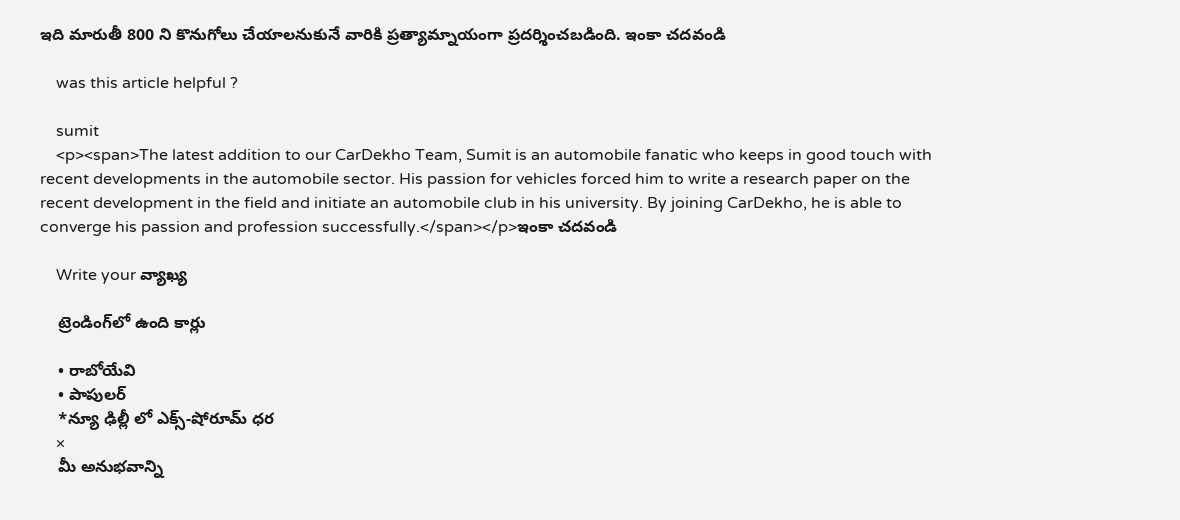ఇది మారుతీ 800 ని కొనుగోలు చేయాలనుకునే వారికి ప్రత్యామ్నాయంగా ప్రదర్శించబడింది. ఇంకా చదవండి

    was this article helpful ?

    sumit
    <p><span>The latest addition to our CarDekho Team, Sumit is an automobile fanatic who keeps in good touch with recent developments in the automobile sector. His passion for vehicles forced him to write a research paper on the recent development in the field and initiate an automobile club in his university. By joining CarDekho, he is able to converge his passion and profession successfully.</span></p>ఇంకా చదవండి

    Write your వ్యాఖ్య

    ట్రెండింగ్‌లో ఉంది కార్లు

    • రాబోయేవి
    • పాపులర్
    *న్యూ ఢిల్లీ లో ఎక్స్-షోరూమ్ ధర
    ×
    మీ అనుభవాన్ని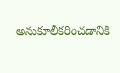అనుకూలీకరించడానికి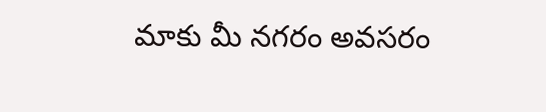మాకు మీ నగరం అవసరం